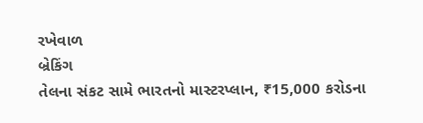રખેવાળ
બ્રેકિંગ
તેલના સંકટ સામે ભારતનો માસ્ટરપ્લાન, ₹15,000 કરોડના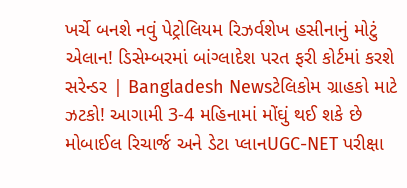ખર્ચે બનશે નવું પેટ્રોલિયમ રિઝર્વશેખ હસીનાનું મોટું એલાન! ડિસેમ્બરમાં બાંગ્લાદેશ પરત ફરી કોર્ટમાં કરશે સરેન્ડર | Bangladesh Newsટેલિકોમ ગ્રાહકો માટે ઝટકો! આગામી 3-4 મહિનામાં મોંઘું થઈ શકે છે મોબાઈલ રિચાર્જ અને ડેટા પ્લાનUGC-NET પરીક્ષા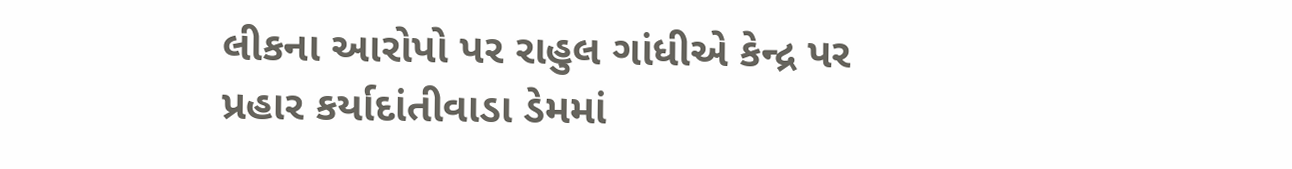લીકના આરોપો પર રાહુલ ગાંધીએ કેન્દ્ર પર પ્રહાર કર્યાદાંતીવાડા ડેમમાં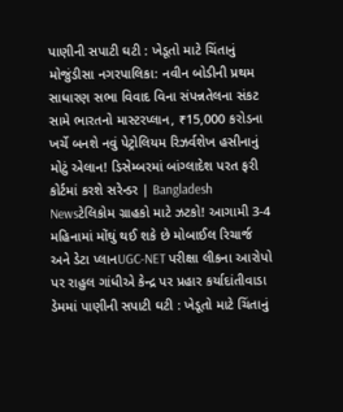પાણીની સપાટી ઘટી : ખેડૂતો માટે ચિંતાનું મોજુંડીસા નગરપાલિકા: નવીન બોડીની પ્રથમ સાધારણ સભા વિવાદ વિના સંપન્નતેલના સંકટ સામે ભારતનો માસ્ટરપ્લાન, ₹15,000 કરોડના ખર્ચે બનશે નવું પેટ્રોલિયમ રિઝર્વશેખ હસીનાનું મોટું એલાન! ડિસેમ્બરમાં બાંગ્લાદેશ પરત ફરી કોર્ટમાં કરશે સરેન્ડર | Bangladesh Newsટેલિકોમ ગ્રાહકો માટે ઝટકો! આગામી 3-4 મહિનામાં મોંઘું થઈ શકે છે મોબાઈલ રિચાર્જ અને ડેટા પ્લાનUGC-NET પરીક્ષા લીકના આરોપો પર રાહુલ ગાંધીએ કેન્દ્ર પર પ્રહાર કર્યાદાંતીવાડા ડેમમાં પાણીની સપાટી ઘટી : ખેડૂતો માટે ચિંતાનું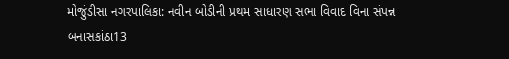મોજુંડીસા નગરપાલિકા: નવીન બોડીની પ્રથમ સાધારણ સભા વિવાદ વિના સંપન્ન
બનાસકાંઠા13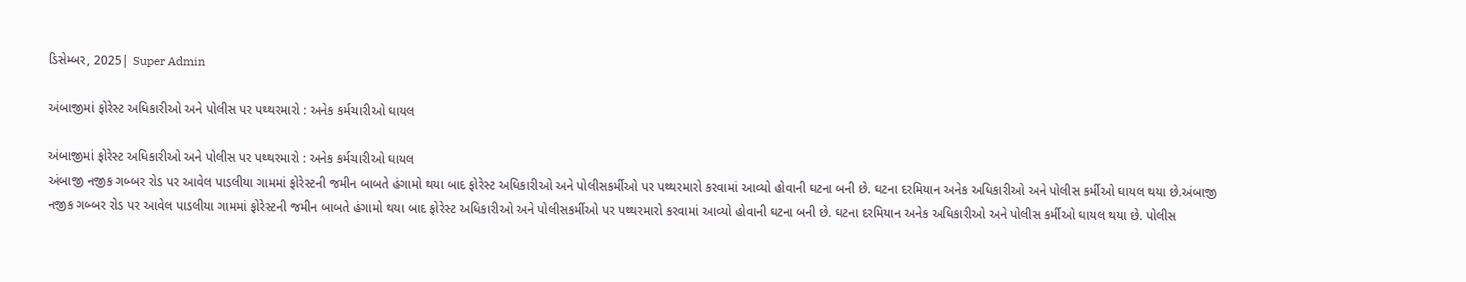ડિસેમ્બર, 2025| Super Admin

અંબાજીમાં ફોરેસ્ટ અધિકારીઓ અને પોલીસ પર પથ્થરમારો : અનેક કર્મચારીઓ ઘાયલ

અંબાજીમાં ફોરેસ્ટ અધિકારીઓ અને પોલીસ પર પથ્થરમારો : અનેક કર્મચારીઓ ઘાયલ
અંબાજી નજીક ગબ્બર રોડ પર આવેલ પાડલીયા ગામમાં ફોરેસ્ટની જમીન બાબતે હંગામો થયા બાદ ફોરેસ્ટ અધિકારીઓ અને પોલીસકર્મીઓ પર પથ્થરમારો કરવામાં આવ્યો હોવાની ઘટના બની છે. ઘટના દરમિયાન અનેક અધિકારીઓ અને પોલીસ કર્મીઓ ઘાયલ થયા છે.અંબાજી નજીક ગબ્બર રોડ પર આવેલ પાડલીયા ગામમાં ફોરેસ્ટની જમીન બાબતે હંગામો થયા બાદ ફોરેસ્ટ અધિકારીઓ અને પોલીસકર્મીઓ પર પથ્થરમારો કરવામાં આવ્યો હોવાની ઘટના બની છે. ઘટના દરમિયાન અનેક અધિકારીઓ અને પોલીસ કર્મીઓ ઘાયલ થયા છે. પોલીસ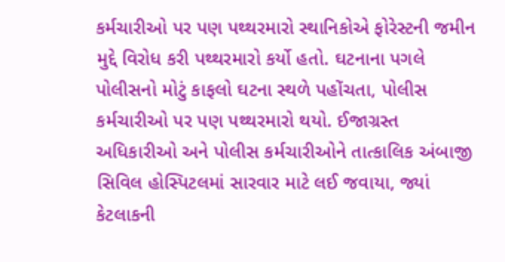કર્મચારીઓ પર પણ પથ્થરમારો સ્થાનિકોએ ફોરેસ્ટની જમીન મુદ્દે વિરોધ કરી પથ્થરમારો કર્યો હતો. ઘટનાના પગલે પોલીસનો મોટું કાફલો ઘટના સ્થળે પહોંચતા, પોલીસ કર્મચારીઓ પર પણ પથ્થરમારો થયો. ઈજાગ્રસ્ત અધિકારીઓ અને પોલીસ કર્મચારીઓને તાત્કાલિક અંબાજી સિવિલ હોસ્પિટલમાં સારવાર માટે લઈ જવાયા, જ્યાં કેટલાકની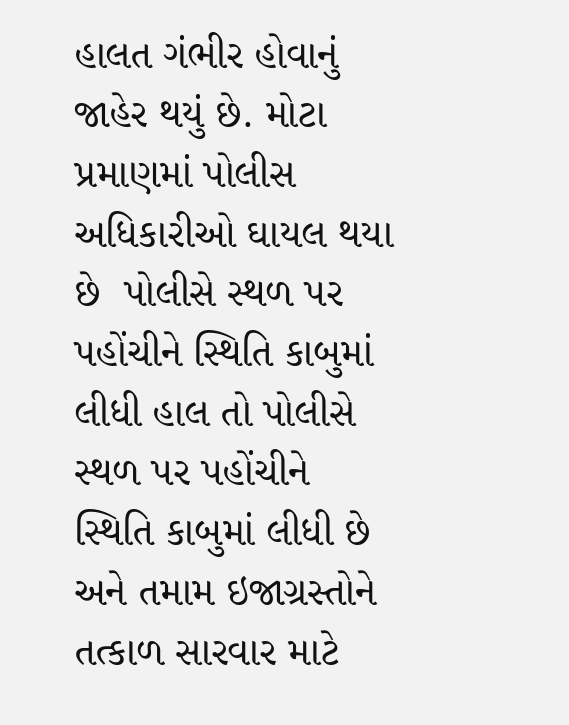હાલત ગંભીર હોવાનું જાહેર થયું છે. મોટા પ્રમાણમાં પોલીસ અધિકારીઓ ઘાયલ થયા છે  પોલીસે સ્થળ પર પહોંચીને સ્થિતિ કાબુમાં લીધી હાલ તો પોલીસે સ્થળ પર પહોંચીને સ્થિતિ કાબુમાં લીધી છે અને તમામ ઇજાગ્રસ્તોને તત્કાળ સારવાર માટે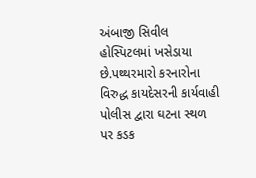અંબાજી સિવીલ હોસ્પિટલમાં ખસેડાયા છે.પથ્થરમારો કરનારોના વિરુદ્ધ કાયદેસરની કાર્યવાહી પોલીસ દ્વારા ઘટના સ્થળ પર કડક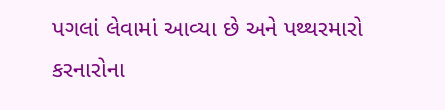પગલાં લેવામાં આવ્યા છે અને પથ્થરમારો કરનારોના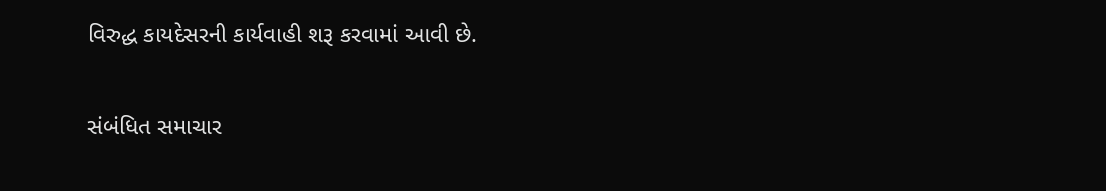વિરુદ્ધ કાયદેસરની કાર્યવાહી શરૂ કરવામાં આવી છે.

સંબંધિત સમાચાર